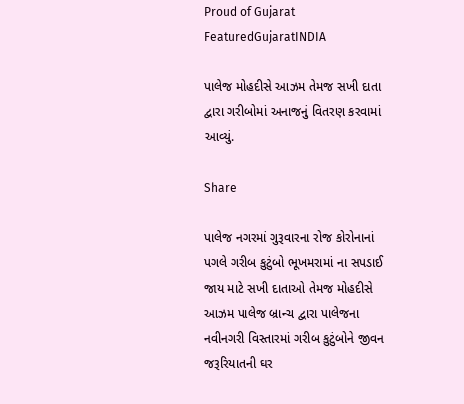Proud of Gujarat
FeaturedGujaratINDIA

પાલેજ મોહદીસે આઝમ તેમજ સખી દાતા દ્વારા ગરીબોમાં અનાજનું વિતરણ કરવામાં આવ્યું.

Share

પાલેજ નગરમાં ગુરૂવારના રોજ કોરોનાનાં પગલે ગરીબ કુટુંબો ભૂખમરામાં ના સપડાઈ જાય માટે સખી દાતાઓ તેમજ મોહદીસે આઝમ પાલેજ બ્રાન્ચ દ્વારા પાલેજના નવીનગરી વિસ્તારમાં ગરીબ કુટુંબોને જીવન જરૂરિયાતની ઘર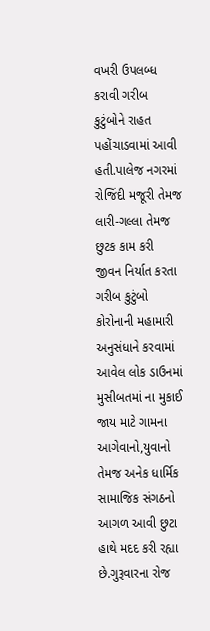વખરી ઉપલબ્ધ કરાવી ગરીબ કુટુંબોને રાહત પહોંચાડવામાં આવી હતી.પાલેજ નગરમાં રોજિંદી મજૂરી તેમજ લારી-ગલ્લા તેમજ છુટક કામ કરી જીવન નિર્યાત કરતા ગરીબ કુટુંબો કોરોનાની મહામારી અનુસંધાને કરવામાં આવેલ લોક ડાઉનમાં મુસીબતમાં ના મુકાઈ જાય માટે ગામના આગેવાનો,યુવાનો તેમજ અનેક ધાર્મિક સામાજિક સંગઠનો આગળ આવી છુટા હાથે મદદ કરી રહ્યા છે.ગુરૂવારના રોજ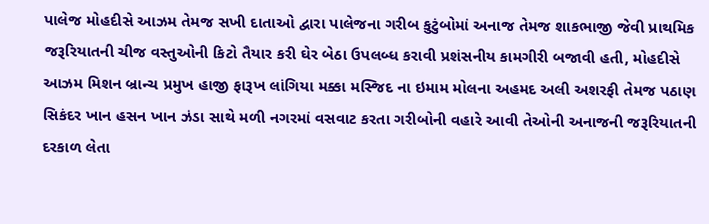પાલેજ મોહદીસે આઝમ તેમજ સખી દાતાઓ દ્વારા પાલેજના ગરીબ કુટુંબોમાં અનાજ તેમજ શાકભાજી જેવી પ્રાથમિક જરૂરિયાતની ચીજ વસ્તુઓની કિટો તૈયાર કરી ઘેર બેઠા ઉપલબ્ધ કરાવી પ્રશંસનીય કામગીરી બજાવી હતી, મોહદીસે આઝમ મિશન બ્રાન્ચ પ્રમુખ હાજી ફારૂખ લાંગિયા મક્કા મસ્જિદ ના ઇમામ મોલના અહમદ અલી અશરફી તેમજ પઠાણ સિકંદર ખાન હસન ખાન ઝંડા સાથે મળી નગરમાં વસવાટ કરતા ગરીબોની વહારે આવી તેઓની અનાજની જરૂરિયાતની દરકાળ લેતા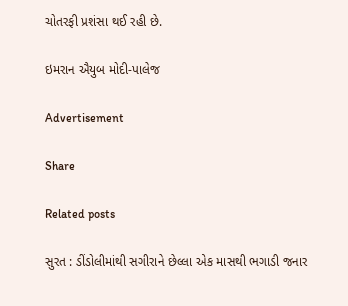ચોતરફી પ્રશંસા થઈ રહી છે.

ઇમરાન ઐયુબ મોદી-પાલેજ

Advertisement

Share

Related posts

સુરત : ડીંડોલીમાંથી સગીરાને છેલ્લા એક માસથી ભગાડી જનાર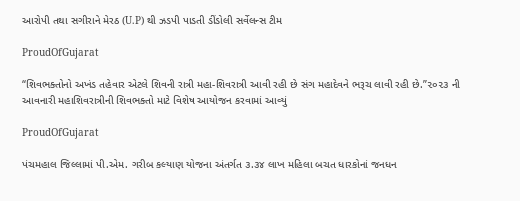આરોપી તથા સગીરાને મેરઠ (U.P) થી ઝડપી પાડતી ડીંડોલી સર્વેલન્સ ટીમ

ProudOfGujarat

“શિવભક્તોનો અખંડ તહેવાર એટલે શિવની રાત્રી મહા-શિવરાત્રી આવી રહી છે સંગ મહાદેવને ભરૂચ લાવી રહી છે.”૨૦૨૩ ની આવનારી મહાશિવરાત્રીની શિવભક્તો માટે વિશેષ આયોજન કરવામાં આવ્યું

ProudOfGujarat

પંચમહાલ જિલ્લામાં પી.એમ. ગરીબ કલ્યાણ યોજના અંતર્ગત ૩.૩૪ લાખ મહિલા બચત ધારકોનાં જનધન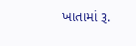ખાતામાં રૂ.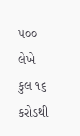૫૦૦ લેખે કુલ ૧૬ કરોડથી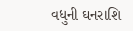વધુની ઘનરાશિ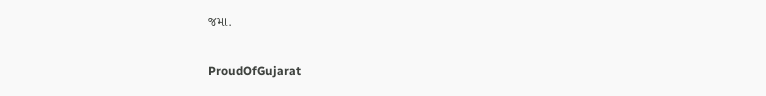જમા.

ProudOfGujarat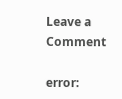Leave a Comment

error: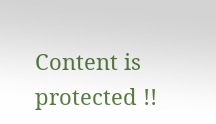Content is protected !!